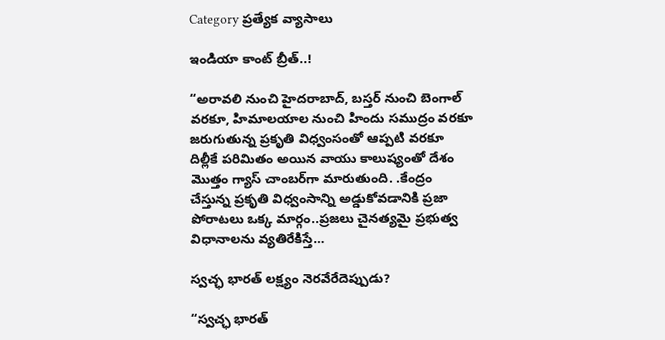Category ప్రత్యేక వ్యాసాలు

ఇండియా కాంట్‌ బ్రీత్‌..!

“అరావలి నుంచి హైదరాబాద్‌, బస్తర్‌ నుంచి బెంగాల్‌ వరకూ, హిమాలయాల నుంచి హిందు సముద్రం వరకూ జరుగుతున్న ప్రకృతి విధ్వంసంతో ఆప్పటి వరకూ దిల్లీకే పరిమితం అయిన వాయు కాలుష్యంతో దేశం మొత్తం గ్యాస్ చాంబర్‌గా మారుతుంది. .కేంద్రం చేస్తున్న ప్రకృతి విధ్వంసాన్ని అడ్డుకోవడానికి ప్రజా పోరాటలు ఒక్క మార్గం..ప్రజలు చైనత్యమై ప్రభుత్వ విధానాలను వ్యతిరేకిస్తే…

స్వచ్ఛ భారత్ లక్ష్యం నెరవేరేదెప్పుడు?

“స్వచ్ఛ భారత్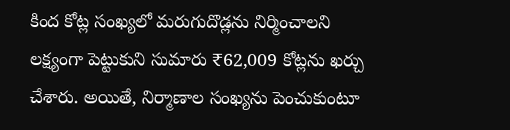కింద కోట్ల సంఖ్యలో మరుగుదొడ్లను నిర్మించాలని లక్ష్యంగా పెట్టుకుని సుమారు ₹62,009 కోట్లను ఖర్చు చేశారు. అయితే, నిర్మాణాల సంఖ్యను పెంచుకుంటూ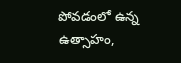పోవడంలో ఉన్న ఉత్సాహం,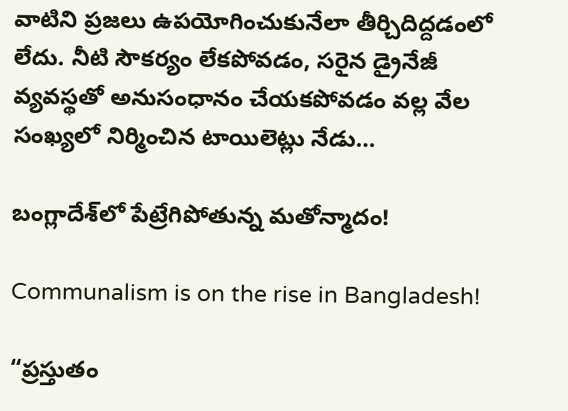వాటిని ప్రజలు ఉపయోగించుకునేలా తీర్చిదిద్దడంలో లేదు. నీటి సౌకర్యం లేకపోవడం, సరైన డ్రైనేజీ వ్యవస్థతో అనుసంధానం చేయకపోవడం వల్ల వేల సంఖ్యలో నిర్మించిన టాయిలెట్లు నేడు…

బంగ్లాదేశ్‌లో పేట్రేగిపోతున్న మతోన్మాదం!

Communalism is on the rise in Bangladesh!

“ప్రస్తుతం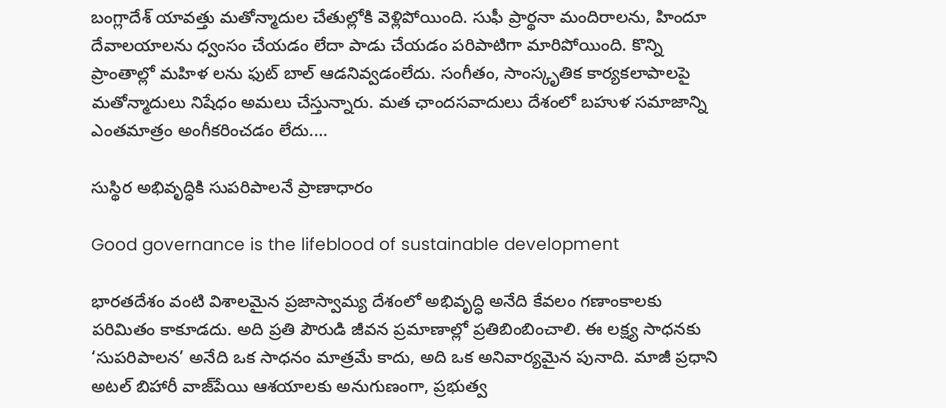బంగ్లాదేశ్‌ యావత్తు మతోన్మాదుల చేతుల్లోకి వెళ్లిపోయింది. సుఫీ ప్రార్థనా మందిరాలను, హిందూ దేవాలయాలను ధ్వంసం చేయడం లేదా పాడు చేయడం పరిపాటిగా మారిపోయింది. కొన్ని ప్రాంతాల్లో మహిళ లను ఫుట్‌ బాల్‌ ఆడనివ్వడంలేదు. సంగీతం, సాంస్కృతిక కార్యకలాపాలపై మతోన్మాదులు నిషేధం అమలు చేస్తున్నారు. మత ఛాందసవాదులు దేశంలో బహుళ సమాజాన్ని ఎంతమాత్రం అంగీకరించడం లేదు.…

సుస్థిర అభివృద్ధికి సుపరిపాలనే ప్రాణాధారం

Good governance is the lifeblood of sustainable development

భారతదేశం వంటి విశాలమైన ప్రజాస్వామ్య దేశంలో అభివృద్ధి అనేది కేవలం గణాంకాలకు పరిమితం కాకూడదు. అది ప్రతి పౌరుడి జీవన ప్రమాణాల్లో ప్రతిబింబించాలి. ఈ లక్ష్య సాధనకు ‘సుపరిపాలన’ అనేది ఒక సాధనం మాత్రమే కాదు, అది ఒక అనివార్యమైన పునాది. మాజీ ప్రధాని అటల్ బిహారీ వాజ్‌పేయి ఆశయాలకు అనుగుణంగా, ప్రభుత్వ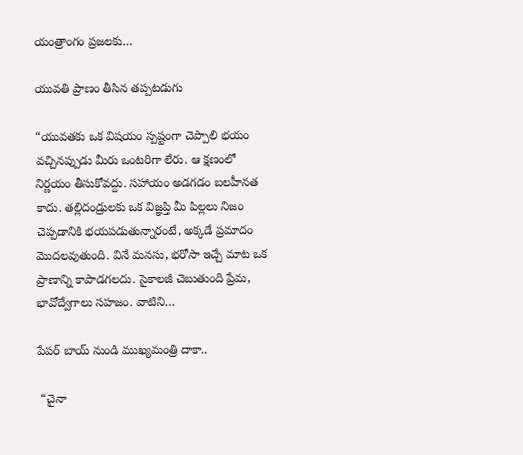యంత్రాంగం ప్రజలకు…

యువతి ప్రాణం తీసిన తప్పటడుగు

“యువతకు ఒక విషయం స్పష్టంగా చెప్పాలి భయం వచ్చినప్పుడు మీరు ఒంటరిగా లేరు. ఆ క్షణంలో నిర్ణయం తీసుకోవద్దు. సహాయం అడగడం బలహీనత కాదు. తల్లిదండ్రులకు ఒక విజ్ఞప్తి మీ పిల్లలు నిజం చెప్పడానికి భయపడుతున్నారంటే, అక్కడే ప్రమాదం మొదలవుతుంది. వినే మనసు, భరోసా ఇచ్చే మాట ఒక ప్రాణాన్ని కాపాడగలదు. సైకాలజీ చెబుతుంది ప్రేమ, భావోద్వేగాలు సహజం. వాటిని…

పేపర్‌ బాయ్‌ నుండి ముఖ్యమంత్రి దాకా..

 “చైనా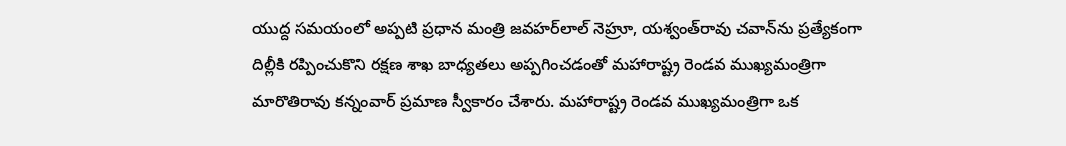యుద్ద సమయంలో అప్పటి ప్రధాన మంత్రి జవహర్‌లాల్‌ నెహ్రూ, యశ్వంత్‌రావు చవాన్‌ను ప్రత్యేకంగా దిల్లీకి రప్పించుకొని రక్షణ శాఖ బాధ్యతలు అప్పగించడంతో మహారాష్ట్ర రెండవ ముఖ్యమంత్రిగా మారొతిరావు కన్నంవార్‌ ప్రమాణ స్వీకారం చేశారు. మహారాష్ట్ర రెండవ ముఖ్యమంత్రిగా ఒక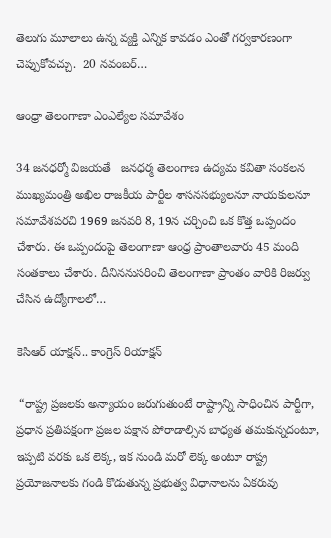తెలుగు మూలాలు ఉన్న వ్యక్తి ఎన్నిక కావడం ఎంతో గర్వకారణంగా చెప్పుకోవచ్చు.  20 నవంబర్‌…

ఆంధ్రా తెలంగాణా ఎంఎల్యేల సమావేశం

34 జనధర్మో విజయతే   జనధర్మ తెలంగాణ ఉద్యమ కవితా సంకలన ముఖ్యమంత్రి అఖిల రాజకీయ పార్టీల శాసనసభ్యులనూ నాయకులనూ సమావేశపరచి 1969 జనవరి 8, 19న చర్చించి ఒక కొత్త ఒప్పందం చేశారు. ఈ ఒప్పందంపై తెలంగాణా ఆంధ్ర ప్రాంతాలవారు 45 మంది సంతకాలు చేశారు. దీనిననుసరించి తెలంగాణా ప్రాంతం వారికి రిజర్వు చేసిన ఉద్యోగాలలో…

కెసిఆర్‌ ‌యాక్షన్‌.. కాంగ్రెస్‌ ‌రియాక్షన్‌

 “రాష్ట్ర ప్రజలకు అన్యాయం జరుగుతుంటే రాష్ట్రాన్ని సాధించిన పార్టీగా, ప్రధాన ప్రతిపక్షంగా ప్రజల పక్షాన పోరాడాల్సిన బాధ్యత తమకున్నదంటూ, ఇప్పటి వరకు ఒక లెక్క, ఇక నుండి మరో లెక్క అంటూ రాష్ట్ర ప్రయోజనాలకు గండి కొడుతున్న ప్రభుత్వ విధానాలను ఏకరువు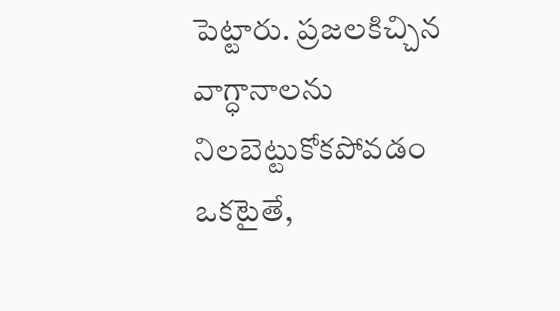పెట్టారు. ప్రజలకిచ్చిన వాగ్ధానాలను నిలబెట్టుకోకపోవడం ఒకటైతే,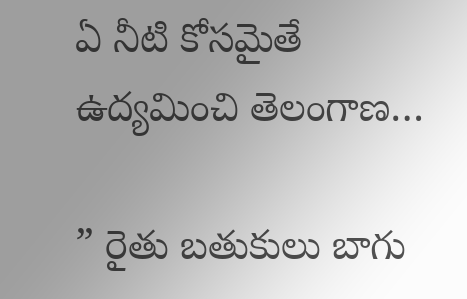ఏ నీటి కోసమైతే ఉద్యమించి తెలంగాణ…

” రైతు బతుకులు బాగు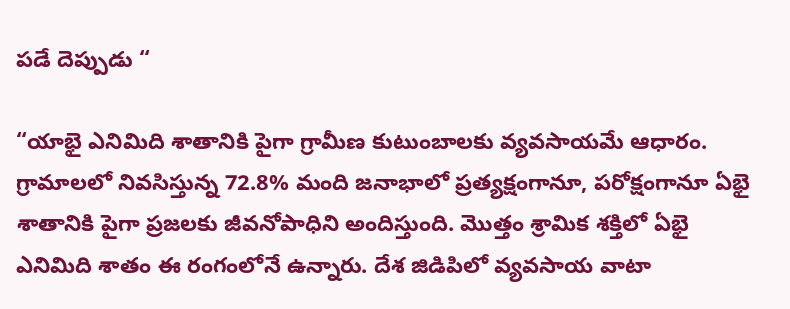పడే దెప్పుడు “

“యాభై ఎనిమిది శాతానికి పైగా గ్రామీణ కుటుంబాలకు వ్యవసాయమే ఆధారం. గ్రామాలలో నివసిస్తున్న 72.8% మంది జనాభాలో ప్రత్యక్షంగానూ, పరోక్షంగానూ ఏభై శాతానికి పైగా ప్రజలకు జీవనోపాధిని అందిస్తుంది. మొత్తం శ్రామిక శక్తిలో ఏభై ఎనిమిది శాతం ఈ రంగంలోనే ఉన్నారు. దేశ జిడిపిలో వ్యవసాయ వాటా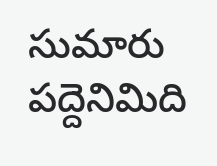సుమారు పద్దెనిమిది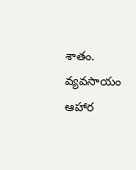శాతం. వ్యవసాయం ఆహార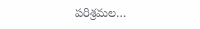పరిశ్రమల…